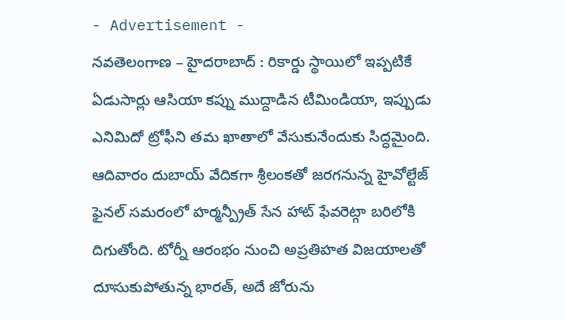- Advertisement -
నవతెలంగాణ – హైదరాబాద్ : రికార్డు స్థాయిలో ఇప్పటికే ఏడుసార్లు ఆసియా కప్ను ముద్దాడిన టీమిండియా, ఇప్పుడు ఎనిమిదో ట్రోఫీని తమ ఖాతాలో వేసుకునేందుకు సిద్ధమైంది. ఆదివారం దుబాయ్ వేదికగా శ్రీలంకతో జరగనున్న హైవోల్టేజ్ ఫైనల్ సమరంలో హర్మన్ప్రీత్ సేన హాట్ ఫేవరెట్గా బరిలోకి దిగుతోంది. టోర్నీ ఆరంభం నుంచి అప్రతిహత విజయాలతో దూసుకుపోతున్న భారత్, అదే జోరును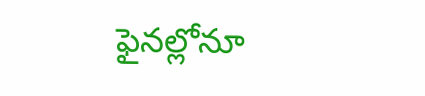ఫైనల్లోనూ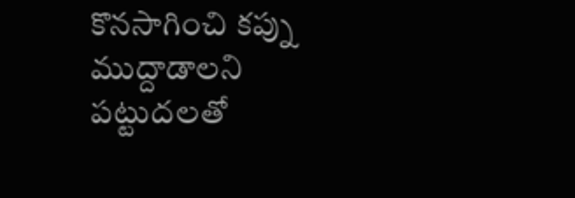కొనసాగించి కప్ను ముద్దాడాలని పట్టుదలతో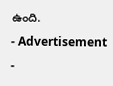ఉంది.
- Advertisement -